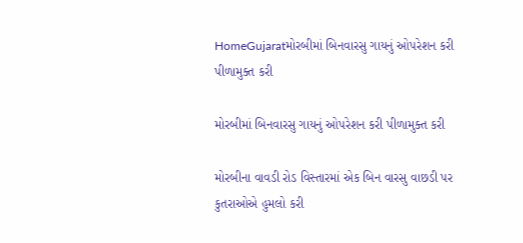HomeGujaratમોરબીમાં બિનવારસુ ગાયનું ઓપરેશન કરી પીળામુક્ત કરી

મોરબીમાં બિનવારસુ ગાયનું ઓપરેશન કરી પીળામુક્ત કરી

મોરબીના વાવડી રોડ વિસ્તારમાં એક બિન વારસુ વાછડી પર કુતરાઓએ હુમલો કરી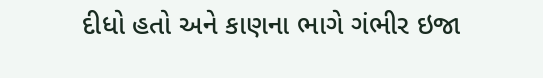દીધો હતો અને કાણના ભાગે ગંભીર ઇજા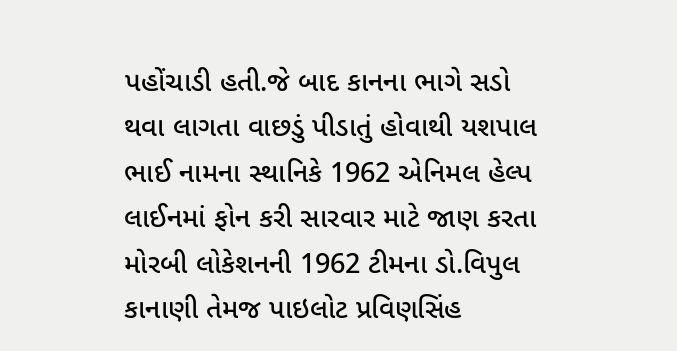પહોંચાડી હતી.જે બાદ કાનના ભાગે સડો થવા લાગતા વાછડું પીડાતું હોવાથી યશપાલ ભાઈ નામના સ્થાનિકે 1962 એનિમલ હેલ્પ લાઈનમાં ફોન કરી સારવાર માટે જાણ કરતા મોરબી લોકેશનની 1962 ટીમના ડો.વિપુલ કાનાણી તેમજ પાઇલોટ પ્રવિણસિંહ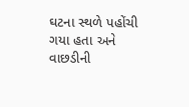ઘટના સ્થળે પહોંચી ગયા હતા અને વાછડીની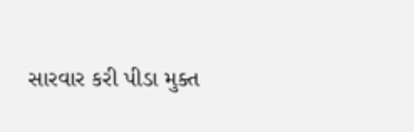સારવાર કરી પીડા મુક્ત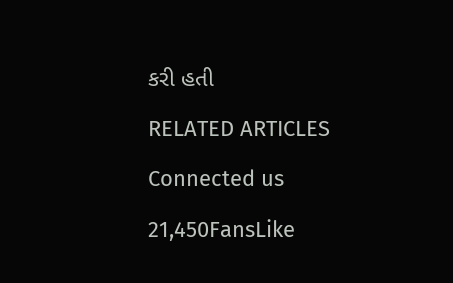કરી હતી

RELATED ARTICLES

Connected us

21,450FansLike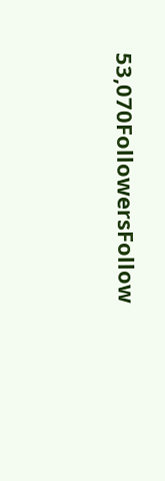53,070FollowersFollow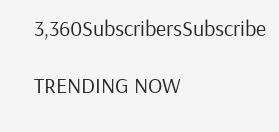3,360SubscribersSubscribe

TRENDING NOW